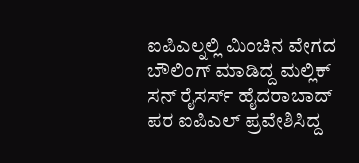ಐಪಿಎಲ್ನಲ್ಲಿ ಮಿಂಚಿನ ವೇಗದ ಬೌಲಿಂಗ್ ಮಾಡಿದ್ದ ಮಲ್ಲಿಕ್
ಸನ್ ರೈಸರ್ಸ್ ಹೈದರಾಬಾದ್ ಪರ ಐಪಿಎಲ್ ಪ್ರವೇಶಿಸಿದ್ದ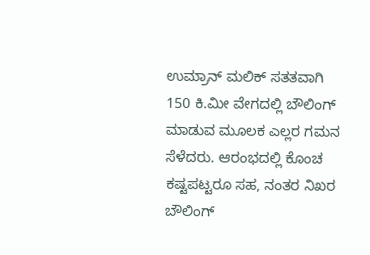ಉಮ್ರಾನ್ ಮಲಿಕ್ ಸತತವಾಗಿ 150 ಕಿ.ಮೀ ವೇಗದಲ್ಲಿ ಬೌಲಿಂಗ್ ಮಾಡುವ ಮೂಲಕ ಎಲ್ಲರ ಗಮನ ಸೆಳೆದರು. ಆರಂಭದಲ್ಲಿ ಕೊಂಚ ಕಷ್ಟಪಟ್ಟರೂ ಸಹ, ನಂತರ ನಿಖರ ಬೌಲಿಂಗ್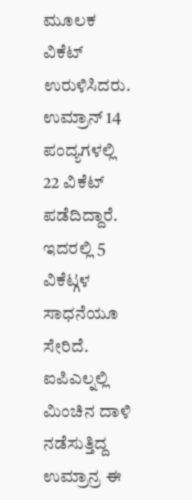ಮೂಲಕ ವಿಕೆಟ್ ಉರುಳಿಸಿದರು. ಉಮ್ರಾನ್ 14 ಪಂದ್ಯಗಳಲ್ಲಿ 22 ವಿಕೆಟ್ ಪಡೆದಿದ್ದಾರೆ. ಇದರಲ್ಲಿ 5 ವಿಕೆಟ್ಗಳ ಸಾಧನೆಯೂ ಸೇರಿದೆ.
ಐಪಿಎಲ್ನಲ್ಲಿ ಮಿಂಚಿನ ದಾಳಿ ನಡೆಸುತ್ತಿದ್ದ ಉಮ್ರಾನ್ರ ಈ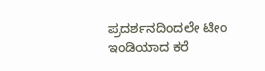ಪ್ರದರ್ಶನದಿಂದಲೇ ಟೀಂ ಇಂಡಿಯಾದ ಕರೆ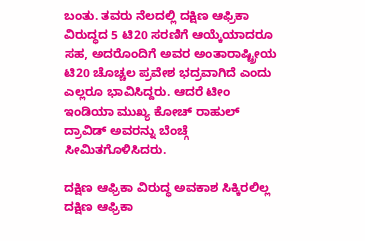ಬಂತು. ತವರು ನೆಲದಲ್ಲಿ ದಕ್ಷಿಣ ಆಫ್ರಿಕಾ ವಿರುದ್ಧದ 5 ಟಿ20 ಸರಣಿಗೆ ಆಯ್ಕೆಯಾದರೂ ಸಹ, ಅದರೊಂದಿಗೆ ಅವರ ಅಂತಾರಾಷ್ಟ್ರೀಯ ಟಿ20 ಚೊಚ್ಚಲ ಪ್ರವೇಶ ಭದ್ರವಾಗಿದೆ ಎಂದು ಎಲ್ಲರೂ ಭಾವಿಸಿದ್ದರು. ಆದರೆ ಟೀಂ ಇಂಡಿಯಾ ಮುಖ್ಯ ಕೋಚ್ ರಾಹುಲ್ ದ್ರಾವಿಡ್ ಅವರನ್ನು ಬೆಂಚ್ಗೆ ಸೀಮಿತಗೊಳಿಸಿದರು.

ದಕ್ಷಿಣ ಆಫ್ರಿಕಾ ವಿರುದ್ಧ ಅವಕಾಶ ಸಿಕ್ಕಿರಲಿಲ್ಲ
ದಕ್ಷಿಣ ಆಫ್ರಿಕಾ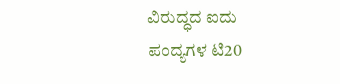ವಿರುದ್ಧದ ಐದು ಪಂದ್ಯಗಳ ಟಿ20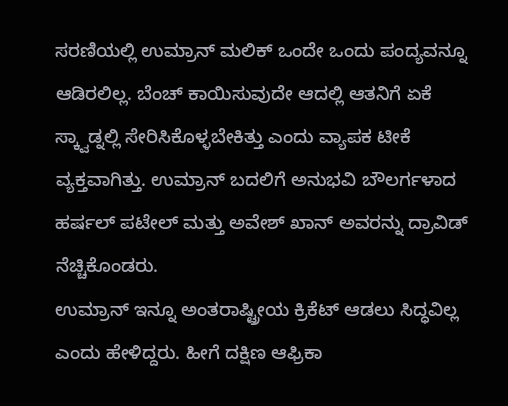ಸರಣಿಯಲ್ಲಿ ಉಮ್ರಾನ್ ಮಲಿಕ್ ಒಂದೇ ಒಂದು ಪಂದ್ಯವನ್ನೂ ಆಡಿರಲಿಲ್ಲ. ಬೆಂಚ್ ಕಾಯಿಸುವುದೇ ಆದಲ್ಲಿ ಆತನಿಗೆ ಏಕೆ ಸ್ಕ್ವಾಡ್ನಲ್ಲಿ ಸೇರಿಸಿಕೊಳ್ಳಬೇಕಿತ್ತು ಎಂದು ವ್ಯಾಪಕ ಟೀಕೆ ವ್ಯಕ್ತವಾಗಿತ್ತು. ಉಮ್ರಾನ್ ಬದಲಿಗೆ ಅನುಭವಿ ಬೌಲರ್ಗಳಾದ ಹರ್ಷಲ್ ಪಟೇಲ್ ಮತ್ತು ಅವೇಶ್ ಖಾನ್ ಅವರನ್ನು ದ್ರಾವಿಡ್ ನೆಚ್ಚಿಕೊಂಡರು.
ಉಮ್ರಾನ್ ಇನ್ನೂ ಅಂತರಾಷ್ಟ್ರೀಯ ಕ್ರಿಕೆಟ್ ಆಡಲು ಸಿದ್ಧವಿಲ್ಲ ಎಂದು ಹೇಳಿದ್ದರು. ಹೀಗೆ ದಕ್ಷಿಣ ಆಫ್ರಿಕಾ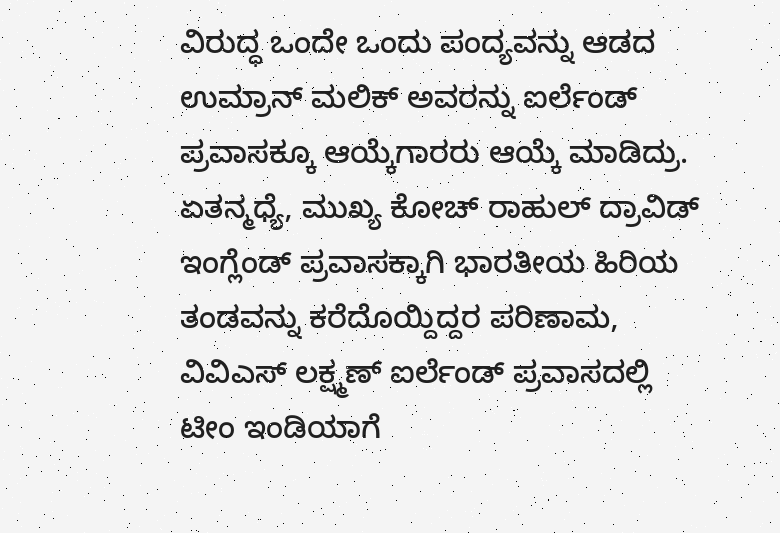ವಿರುದ್ಧ ಒಂದೇ ಒಂದು ಪಂದ್ಯವನ್ನು ಆಡದ ಉಮ್ರಾನ್ ಮಲಿಕ್ ಅವರನ್ನು ಐರ್ಲೆಂಡ್ ಪ್ರವಾಸಕ್ಕೂ ಆಯ್ಕೆಗಾರರು ಆಯ್ಕೆ ಮಾಡಿದ್ರು. ಏತನ್ಮಧ್ಯೆ, ಮುಖ್ಯ ಕೋಚ್ ರಾಹುಲ್ ದ್ರಾವಿಡ್ ಇಂಗ್ಲೆಂಡ್ ಪ್ರವಾಸಕ್ಕಾಗಿ ಭಾರತೀಯ ಹಿರಿಯ ತಂಡವನ್ನು ಕರೆದೊಯ್ದಿದ್ದರ ಪರಿಣಾಮ, ವಿವಿಎಸ್ ಲಕ್ಷ್ಮಣ್ ಐರ್ಲೆಂಡ್ ಪ್ರವಾಸದಲ್ಲಿ ಟೀಂ ಇಂಡಿಯಾಗೆ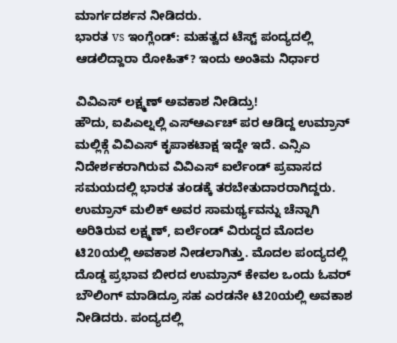ಮಾರ್ಗದರ್ಶನ ನೀಡಿದರು.
ಭಾರತ vs ಇಂಗ್ಲೆಂಡ್: ಮಹತ್ವದ ಟೆಸ್ಟ್ ಪಂದ್ಯದಲ್ಲಿ ಆಡಲಿದ್ದಾರಾ ರೋಹಿತ್? ಇಂದು ಅಂತಿಮ ನಿರ್ಧಾರ

ವಿವಿಎಸ್ ಲಕ್ಷ್ಮಣ್ ಅವಕಾಶ ನೀಡಿದ್ರು!
ಹೌದು, ಐಪಿಎಲ್ನಲ್ಲಿ ಎಸ್ಆರ್ಎಚ್ ಪರ ಆಡಿದ್ದ ಉಮ್ರಾನ್ ಮಲ್ಲಿಕ್ಗೆ ವಿವಿಎಸ್ ಕೃಪಾಕಟಾಕ್ಷ ಇದ್ದೇ ಇದೆ. ಎನ್ಸಿಎ ನಿದೇರ್ಶಕರಾಗಿರುವ ವಿವಿಎಸ್ ಐರ್ಲೆಂಡ್ ಪ್ರವಾಸದ ಸಮಯದಲ್ಲಿ ಭಾರತ ತಂಡಕ್ಕೆ ತರಬೇತುದಾರರಾಗಿದ್ದರು. ಉಮ್ರಾನ್ ಮಲಿಕ್ ಅವರ ಸಾಮರ್ಥ್ಯವನ್ನು ಚೆನ್ನಾಗಿ ಅರಿತಿರುವ ಲಕ್ಷ್ಮಣ್, ಐರ್ಲೆಂಡ್ ವಿರುದ್ಧದ ಮೊದಲ ಟಿ20ಯಲ್ಲಿ ಅವಕಾಶ ನೀಡಲಾಗಿತ್ತು. ಮೊದಲ ಪಂದ್ಯದಲ್ಲಿ ದೊಡ್ಡ ಪ್ರಭಾವ ಬೀರದ ಉಮ್ರಾನ್ ಕೇವಲ ಒಂದು ಓವರ್ ಬೌಲಿಂಗ್ ಮಾಡಿದ್ರೂ ಸಹ ಎರಡನೇ ಟಿ20ಯಲ್ಲಿ ಅವಕಾಶ ನೀಡಿದರು. ಪಂದ್ಯದಲ್ಲಿ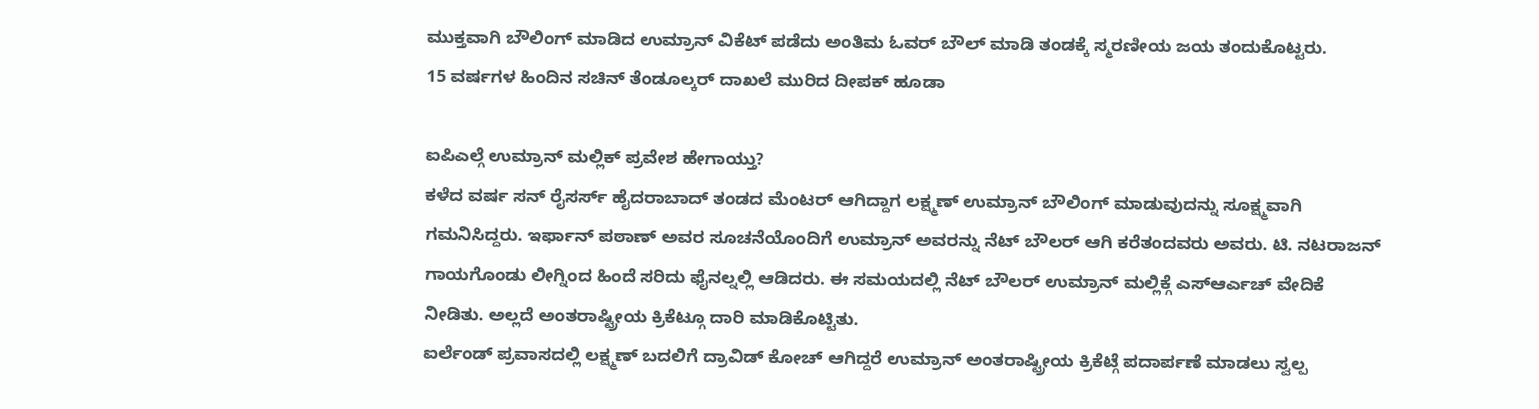ಮುಕ್ತವಾಗಿ ಬೌಲಿಂಗ್ ಮಾಡಿದ ಉಮ್ರಾನ್ ವಿಕೆಟ್ ಪಡೆದು ಅಂತಿಮ ಓವರ್ ಬೌಲ್ ಮಾಡಿ ತಂಡಕ್ಕೆ ಸ್ಮರಣೀಯ ಜಯ ತಂದುಕೊಟ್ಟರು.
15 ವರ್ಷಗಳ ಹಿಂದಿನ ಸಚಿನ್ ತೆಂಡೂಲ್ಕರ್ ದಾಖಲೆ ಮುರಿದ ದೀಪಕ್ ಹೂಡಾ

ಐಪಿಎಲ್ಗೆ ಉಮ್ರಾನ್ ಮಲ್ಲಿಕ್ ಪ್ರವೇಶ ಹೇಗಾಯ್ತು?
ಕಳೆದ ವರ್ಷ ಸನ್ ರೈಸರ್ಸ್ ಹೈದರಾಬಾದ್ ತಂಡದ ಮೆಂಟರ್ ಆಗಿದ್ದಾಗ ಲಕ್ಷ್ಮಣ್ ಉಮ್ರಾನ್ ಬೌಲಿಂಗ್ ಮಾಡುವುದನ್ನು ಸೂಕ್ಷ್ಮವಾಗಿ ಗಮನಿಸಿದ್ದರು. ಇರ್ಫಾನ್ ಪಠಾಣ್ ಅವರ ಸೂಚನೆಯೊಂದಿಗೆ ಉಮ್ರಾನ್ ಅವರನ್ನು ನೆಟ್ ಬೌಲರ್ ಆಗಿ ಕರೆತಂದವರು ಅವರು. ಟಿ. ನಟರಾಜನ್ ಗಾಯಗೊಂಡು ಲೀಗ್ನಿಂದ ಹಿಂದೆ ಸರಿದು ಫೈನಲ್ನಲ್ಲಿ ಆಡಿದರು. ಈ ಸಮಯದಲ್ಲಿ ನೆಟ್ ಬೌಲರ್ ಉಮ್ರಾನ್ ಮಲ್ಲಿಕ್ಗೆ ಎಸ್ಆರ್ಎಚ್ ವೇದಿಕೆ ನೀಡಿತು. ಅಲ್ಲದೆ ಅಂತರಾಷ್ಟ್ರೀಯ ಕ್ರಿಕೆಟ್ಗೂ ದಾರಿ ಮಾಡಿಕೊಟ್ಟಿತು.
ಐರ್ಲೆಂಡ್ ಪ್ರವಾಸದಲ್ಲಿ ಲಕ್ಷ್ಮಣ್ ಬದಲಿಗೆ ದ್ರಾವಿಡ್ ಕೋಚ್ ಆಗಿದ್ದರೆ ಉಮ್ರಾನ್ ಅಂತರಾಷ್ಟ್ರೀಯ ಕ್ರಿಕೆಟ್ಗೆ ಪದಾರ್ಪಣೆ ಮಾಡಲು ಸ್ವಲ್ಪ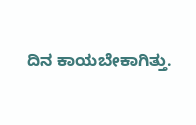ದಿನ ಕಾಯಬೇಕಾಗಿತ್ತು.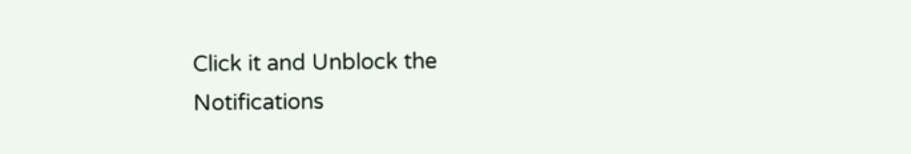Click it and Unblock the Notifications